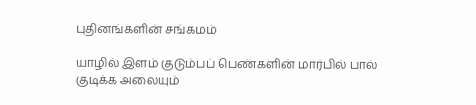புதினங்களின் சங்கமம்

யாழில் இளம் குடும்பப் பெண்களின் மார்பில் பால் குடிக்க அலையும்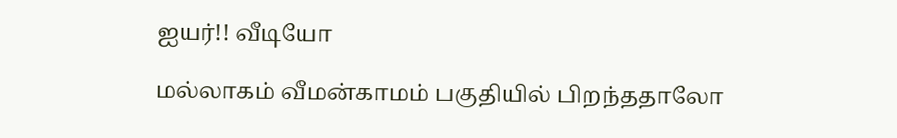ஐயர்!! வீடியோ

மல்லாகம் வீமன்காமம் பகுதியில் பிறந்ததாலோ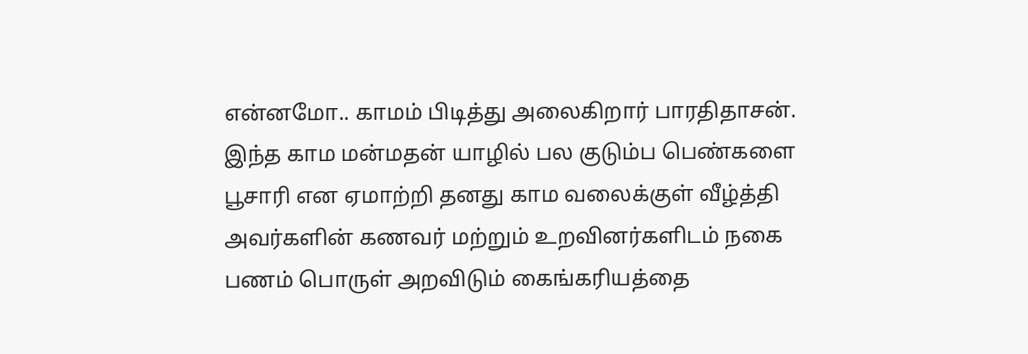என்னமோ.. காமம் பிடித்து அலைகிறார் பாரதிதாசன். இந்த காம மன்மதன் யாழில் பல குடும்ப பெண்களை பூசாரி என ஏமாற்றி தனது காம வலைக்குள் வீழ்த்தி அவர்களின் கணவர் மற்றும் உறவினர்களிடம் நகை பணம் பொருள் அறவிடும் கைங்கரியத்தை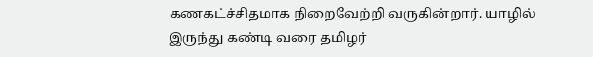கணகட்ச்சிதமாக நிறைவேற்றி வருகின்றார். யாழில் இருந்து கண்டி வரை தமிழர்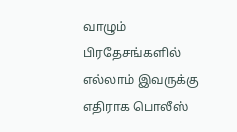வாழும் பிரதேசங்களில் எல்லாம் இவருக்கு எதிராக பொலீஸ்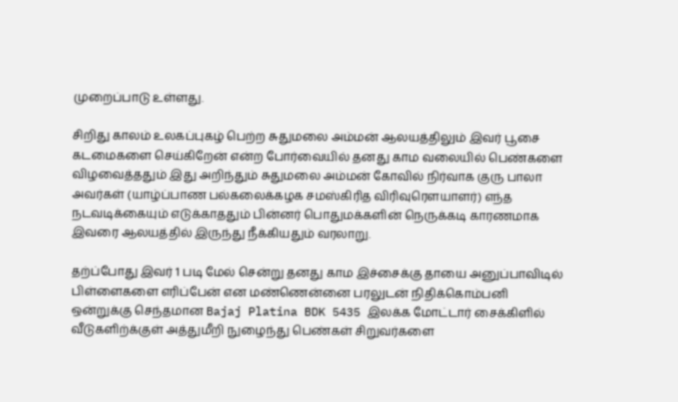முறைப்பாடு உள்ளது.

சிறிது காலம் உலகப்புகழ் பெற்ற சுதுமலை அம்மன் ஆலயத்திலும் இவர் பூசை கடமைகளை செய்கிறேன் என்ற போர்வையில் தனது காம வலையில் பெண்களை விழவைத்ததும் இது அறிந்தும் சுதுமலை அம்மன் கோவில் நிர்வாக குரு பாலா அவர்கள் (யாழ்ப்பாண பல்கலைக்கழக சமஸ்கிரித விரிவுரௌயாளர்) எந்த நடவடிக்கையும் எடுக்காததும் பின்னர் பொதுமக்களின் நெருக்கடி காரணமாக இவரை ஆலயத்தில் இருந்து நீக்கியதும் வரலாறு.

தற்ப்போது இவர் 1 படி மேல் சென்று தனது காம இச்சைக்கு தாயை அனுப்பாவிடில் பிள்ளைகளை எரிப்பேன் என மண்ணென்னை பரலுடன் நிதிக்கொம்பனி ஒன்றுக்கு செந்தமான Bajaj Platina BDK 5435 இலக்க மோட்டார் சைக்கிளில் வீடுகளிற்க்குள் அத்துமீறி நுழைந்து பெண்கள் சிறுவர்களை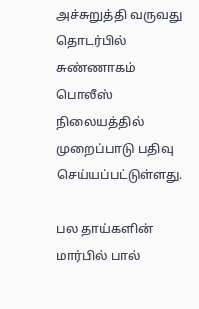அச்சுறுத்தி வருவது தொடர்பில் சுண்ணாகம் பொலீஸ் நிலையத்தில் முறைப்பாடு பதிவு செய்யப்பட்டுள்ளது.

பல தாய்களின் மார்பில் பால்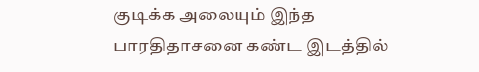குடிக்க அலையும் இந்த பாரதிதாசனை கண்ட இடத்தில்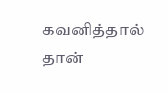கவனித்தால் தான்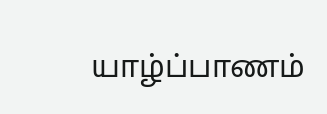யாழ்ப்பாணம்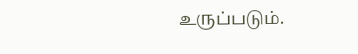உருப்படும்.